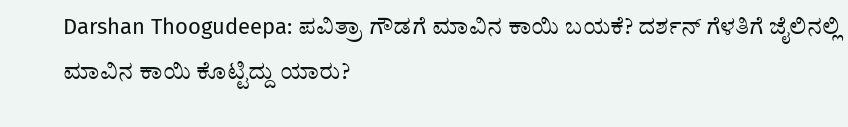Darshan Thoogudeepa: ಪವಿತ್ರಾ ಗೌಡಗೆ ಮಾವಿನ ಕಾಯಿ ಬಯಕೆ? ದರ್ಶನ್ ಗೆಳತಿಗೆ ಜೈಲಿನಲ್ಲಿ ಮಾವಿನ ಕಾಯಿ ಕೊಟ್ಟಿದ್ದು ಯಾರು?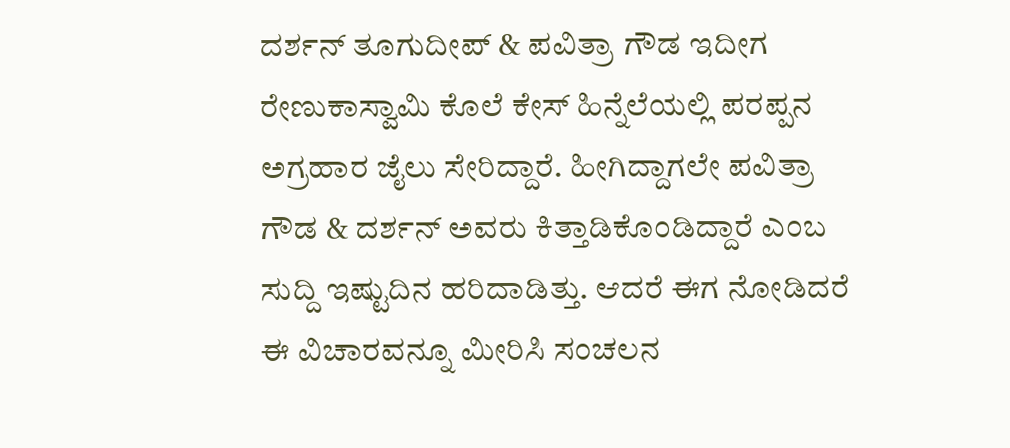ದರ್ಶನ್ ತೂಗುದೀಪ್ & ಪವಿತ್ರಾ ಗೌಡ ಇದೀಗ ರೇಣುಕಾಸ್ವಾಮಿ ಕೊಲೆ ಕೇಸ್ ಹಿನ್ನೆಲೆಯಲ್ಲಿ ಪರಪ್ಪನ ಅಗ್ರಹಾರ ಜೈಲು ಸೇರಿದ್ದಾರೆ. ಹೀಗಿದ್ದಾಗಲೇ ಪವಿತ್ರಾ ಗೌಡ & ದರ್ಶನ್ ಅವರು ಕಿತ್ತಾಡಿಕೊಂಡಿದ್ದಾರೆ ಎಂಬ ಸುದ್ದಿ ಇಷ್ಟುದಿನ ಹರಿದಾಡಿತ್ತು. ಆದರೆ ಈಗ ನೋಡಿದರೆ ಈ ವಿಚಾರವನ್ನೂ ಮೀರಿಸಿ ಸಂಚಲನ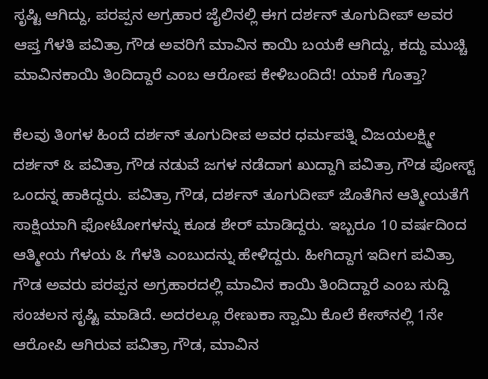ಸೃಷ್ಟಿ ಆಗಿದ್ದು, ಪರಪ್ಪನ ಅಗ್ರಹಾರ ಜೈಲಿನಲ್ಲಿ ಈಗ ದರ್ಶನ್ ತೂಗುದೀಪ್ ಅವರ ಆಪ್ತ ಗೆಳತಿ ಪವಿತ್ರಾ ಗೌಡ ಅವರಿಗೆ ಮಾವಿನ ಕಾಯಿ ಬಯಕೆ ಆಗಿದ್ದು, ಕದ್ದು ಮುಚ್ಚಿ ಮಾವಿನಕಾಯಿ ತಿಂದಿದ್ದಾರೆ ಎಂಬ ಆರೋಪ ಕೇಳಿಬಂದಿದೆ! ಯಾಕೆ ಗೊತ್ತಾ?

ಕೆಲವು ತಿಂಗಳ ಹಿಂದೆ ದರ್ಶನ್ ತೂಗುದೀಪ ಅವರ ಧರ್ಮಪತ್ನಿ ವಿಜಯಲಕ್ಷ್ಮೀ ದರ್ಶನ್ & ಪವಿತ್ರಾ ಗೌಡ ನಡುವೆ ಜಗಳ ನಡೆದಾಗ ಖುದ್ದಾಗಿ ಪವಿತ್ರಾ ಗೌಡ ಪೋಸ್ಟ್ ಒಂದನ್ನ ಹಾಕಿದ್ದರು. ಪವಿತ್ರಾ ಗೌಡ, ದರ್ಶನ್ ತೂಗುದೀಪ್ ಜೊತೆಗಿನ ಆತ್ಮೀಯತೆಗೆ ಸಾಕ್ಷಿಯಾಗಿ ಫೋಟೋಗಳನ್ನು ಕೂಡ ಶೇರ್ ಮಾಡಿದ್ದರು. ಇಬ್ಬರೂ 10 ವರ್ಷದಿಂದ ಆತ್ಮೀಯ ಗೆಳಯ & ಗೆಳತಿ ಎಂಬುದನ್ನು ಹೇಳಿದ್ದರು. ಹೀಗಿದ್ದಾಗ ಇದೀಗ ಪವಿತ್ರಾ ಗೌಡ ಅವರು ಪರಪ್ಪನ ಅಗ್ರಹಾರದಲ್ಲಿ ಮಾವಿನ ಕಾಯಿ ತಿಂದಿದ್ದಾರೆ ಎಂಬ ಸುದ್ದಿ ಸಂಚಲನ ಸೃಷ್ಟಿ ಮಾಡಿದೆ. ಅದರಲ್ಲೂ ರೇಣುಕಾ ಸ್ವಾಮಿ ಕೊಲೆ ಕೇಸ್‌ನಲ್ಲಿ 1ನೇ ಆರೋಪಿ ಆಗಿರುವ ಪವಿತ್ರಾ ಗೌಡ, ಮಾವಿನ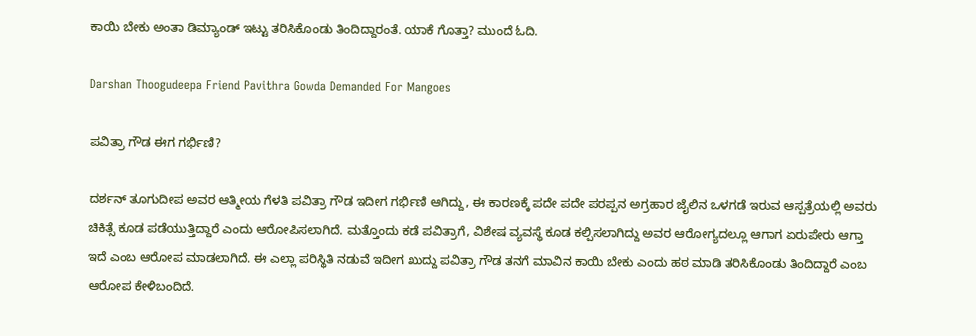ಕಾಯಿ ಬೇಕು ಅಂತಾ ಡಿಮ್ಯಾಂಡ್ ಇಟ್ಟು ತರಿಸಿಕೊಂಡು ತಿಂದಿದ್ದಾರಂತೆ. ಯಾಕೆ ಗೊತ್ತಾ? ಮುಂದೆ ಓದಿ.

Darshan Thoogudeepa Friend Pavithra Gowda Demanded For Mangoes

ಪವಿತ್ರಾ ಗೌಡ ಈಗ ಗರ್ಭಿಣಿ?

ದರ್ಶನ್ ತೂಗುದೀಪ ಅವರ ಆತ್ಮೀಯ ಗೆಳತಿ ಪವಿತ್ರಾ ಗೌಡ ಇದೀಗ ಗರ್ಭಿಣಿ ಆಗಿದ್ದು, ಈ ಕಾರಣಕ್ಕೆ ಪದೇ ಪದೇ ಪರಪ್ಪನ ಅಗ್ರಹಾರ ಜೈಲಿನ ಒಳಗಡೆ ಇರುವ ಆಸ್ಪತ್ರೆಯಲ್ಲಿ ಅವರು ಚಿಕಿತ್ಸೆ ಕೂಡ ಪಡೆಯುತ್ತಿದ್ದಾರೆ ಎಂದು ಆರೋಪಿಸಲಾಗಿದೆ. ಮತ್ತೊಂದು ಕಡೆ ಪವಿತ್ರಾಗೆ, ವಿಶೇಷ ವ್ಯವಸ್ಥೆ ಕೂಡ ಕಲ್ಪಿಸಲಾಗಿದ್ದು ಅವರ ಆರೋಗ್ಯದಲ್ಲೂ ಆಗಾಗ ಏರುಪೇರು ಆಗ್ತಾ ಇದೆ ಎಂಬ ಆರೋಪ ಮಾಡಲಾಗಿದೆ. ಈ ಎಲ್ಲಾ ಪರಿಸ್ಥಿತಿ ನಡುವೆ ಇದೀಗ ಖುದ್ದು ಪವಿತ್ರಾ ಗೌಡ ತನಗೆ ಮಾವಿನ ಕಾಯಿ ಬೇಕು ಎಂದು ಹಠ ಮಾಡಿ ತರಿಸಿಕೊಂಡು ತಿಂದಿದ್ದಾರೆ ಎಂಬ ಆರೋಪ ಕೇಳಿಬಂದಿದೆ.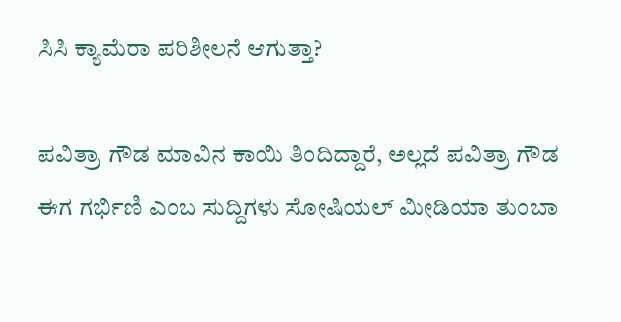ಸಿಸಿ ಕ್ಯಾಮೆರಾ ಪರಿಶೀಲನೆ ಆಗುತ್ತಾ?

ಪವಿತ್ರಾ ಗೌಡ ಮಾವಿನ ಕಾಯಿ ತಿಂದಿದ್ದಾರೆ, ಅಲ್ಲದೆ ಪವಿತ್ರಾ ಗೌಡ ಈಗ ಗರ್ಭಿಣಿ ಎಂಬ ಸುದ್ದಿಗಳು ಸೋಷಿಯಲ್ ಮೀಡಿಯಾ ತುಂಬಾ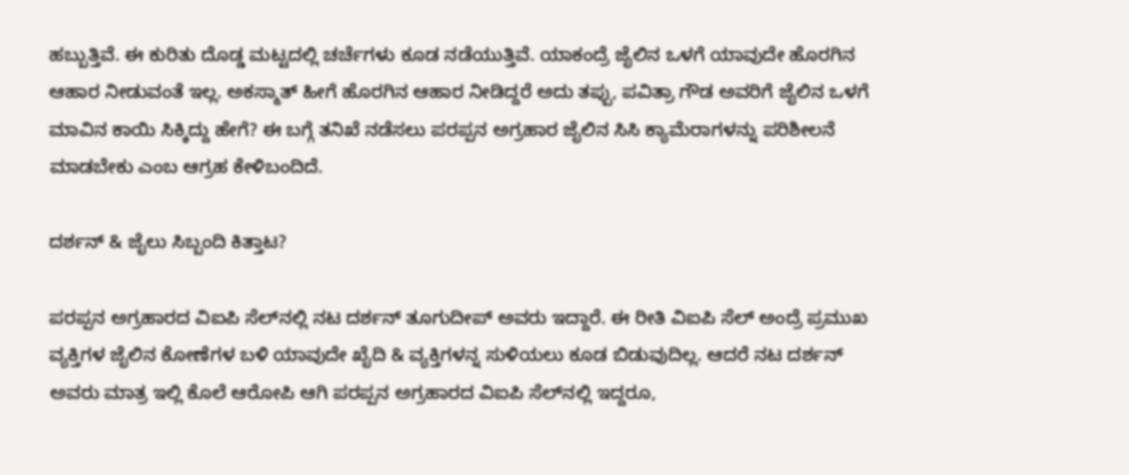ಹಬ್ಬುತ್ತಿವೆ. ಈ ಕುರಿತು ದೊಡ್ಡ ಮಟ್ಟದಲ್ಲಿ ಚರ್ಚೆಗಳು ಕೂಡ ನಡೆಯುತ್ತಿವೆ. ಯಾಕಂದ್ರೆ ಜೈಲಿನ ಒಳಗೆ ಯಾವುದೇ ಹೊರಗಿನ ಆಹಾರ ನೀಡುವಂತೆ ಇಲ್ಲ. ಅಕಸ್ಮಾತ್ ಹೀಗೆ ಹೊರಗಿನ ಆಹಾರ ನೀಡಿದ್ದರೆ ಅದು ತಪ್ಪು, ಪವಿತ್ರಾ ಗೌಡ ಅವರಿಗೆ ಜೈಲಿನ ಒಳಗೆ ಮಾವಿನ ಕಾಯಿ ಸಿಕ್ಕಿದ್ದು ಹೇಗೆ? ಈ ಬಗ್ಗೆ ತನಿಖೆ ನಡೆಸಲು ಪರಪ್ಪನ ಅಗ್ರಹಾರ ಜೈಲಿನ ಸಿಸಿ ಕ್ಯಾಮೆರಾಗಳನ್ನು ಪರಿಶೀಲನೆ ಮಾಡಬೇಕು ಎಂಬ ಆಗ್ರಹ ಕೇಳಿಬಂದಿದೆ.

ದರ್ಶನ್ & ಜೈಲು ಸಿಬ್ಬಂದಿ ಕಿತ್ತಾಟ?

ಪರಪ್ಪನ ಅಗ್ರಹಾರದ ವಿಐಪಿ ಸೆಲ್‌ನಲ್ಲಿ ನಟ ದರ್ಶನ್ ತೂಗುದೀಪ್ ಅವರು ಇದ್ದಾರೆ. ಈ ರೀತಿ ವಿಐಪಿ ಸೆಲ್ ಅಂದ್ರೆ ಪ್ರಮುಖ ವ್ಯಕ್ತಿಗಳ ಜೈಲಿನ ಕೋಣೆಗಳ ಬಳಿ ಯಾವುದೇ ಖೈದಿ & ವ್ಯಕ್ತಿಗಳನ್ನ ಸುಳಿಯಲು ಕೂಡ ಬಿಡುವುದಿಲ್ಲ. ಆದರೆ ನಟ ದರ್ಶನ್ ಅವರು ಮಾತ್ರ ಇಲ್ಲಿ ಕೊಲೆ ಆರೋಪಿ ಆಗಿ ಪರಪ್ಪನ ಅಗ್ರಹಾರದ ವಿಐಪಿ ಸೆಲ್‌ನಲ್ಲಿ ಇದ್ದರೂ,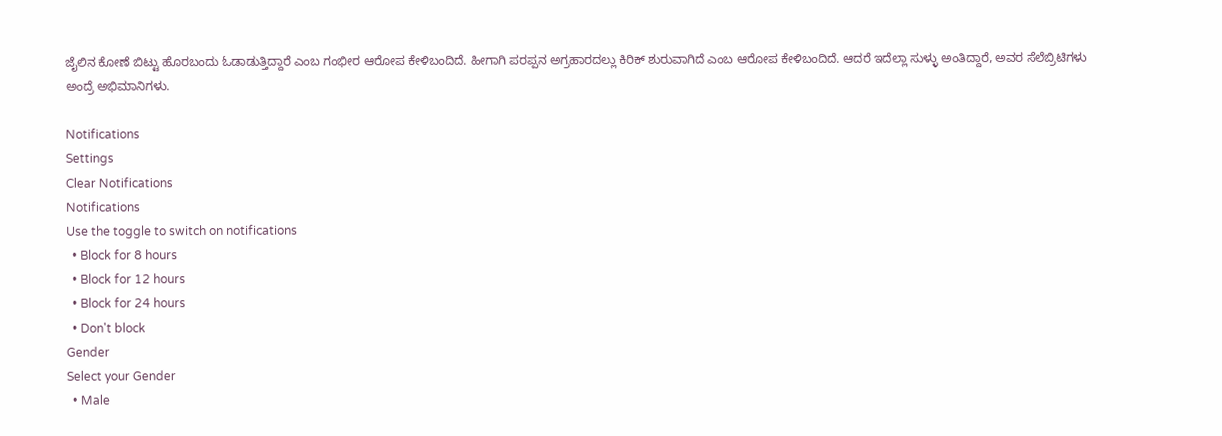ಜೈಲಿನ ಕೋಣೆ ಬಿಟ್ಟು ಹೊರಬಂದು ಓಡಾಡುತ್ತಿದ್ದಾರೆ ಎಂಬ ಗಂಭೀರ ಆರೋಪ ಕೇಳಿಬಂದಿದೆ. ಹೀಗಾಗಿ ಪರಪ್ಪನ ಅಗ್ರಹಾರದಲ್ಲು ಕಿರಿಕ್ ಶುರುವಾಗಿದೆ ಎಂಬ ಆರೋಪ ಕೇಳಿಬಂದಿದೆ. ಆದರೆ ಇದೆಲ್ಲಾ ಸುಳ್ಳು ಅಂತಿದ್ದಾರೆ, ಅವರ ಸೆಲೆಬ್ರಿಟಿಗಳು ಅಂದ್ರೆ ಅಭಿಮಾನಿಗಳು.

Notifications
Settings
Clear Notifications
Notifications
Use the toggle to switch on notifications
  • Block for 8 hours
  • Block for 12 hours
  • Block for 24 hours
  • Don't block
Gender
Select your Gender
  • Male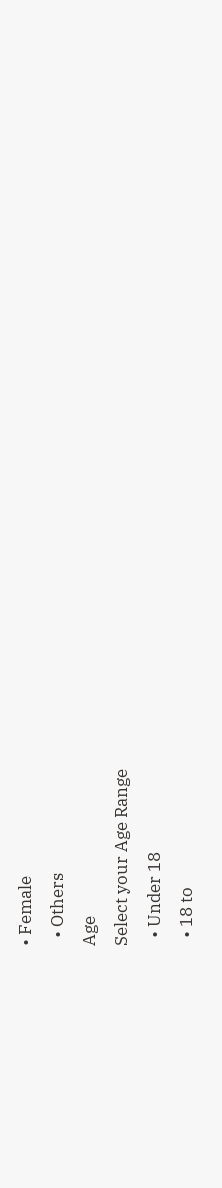• Female
  • Others
Age
Select your Age Range
  • Under 18
  • 18 to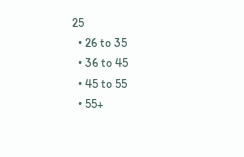25
  • 26 to 35
  • 36 to 45
  • 45 to 55
  • 55+